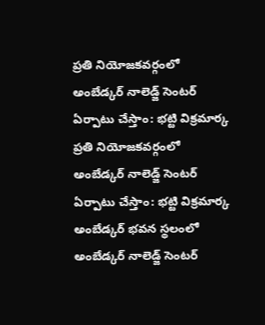ప్రతి నియోజకవర్గంలో అంబేడ్కర్ నాలెడ్జ్ సెంటర్ ఏర్పాటు చేస్తాం: భట్టి విక్రమార్క
ప్రతి నియోజకవర్గంలో అంబేడ్కర్ నాలెడ్జ్ సెంటర్ ఏర్పాటు చేస్తాం: భట్టి విక్రమార్క
అంబేడ్కర్ భవన స్థలంలో అంబేడ్కర్ నాలెడ్జ్ సెంటర్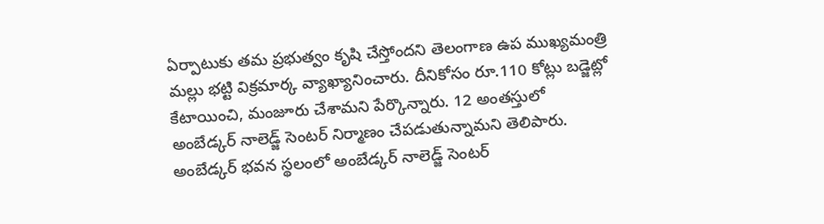ఏర్పాటుకు తమ ప్రభుత్వం కృషి చేస్తోందని తెలంగాణ ఉప ముఖ్యమంత్రి మల్లు భట్టి విక్రమార్క వ్యాఖ్యానించారు. దీనికోసం రూ.110 కోట్లు బడ్జెట్లో కేటాయించి, మంజూరు చేశామని పేర్కొన్నారు. 12 అంతస్తులో అంబేడ్కర్ నాలెడ్జ్ సెంటర్ నిర్మాణం చేపడుతున్నామని తెలిపారు.
అంబేడ్కర్ భవన స్థలంలో అంబేడ్కర్ నాలెడ్జ్ సెంటర్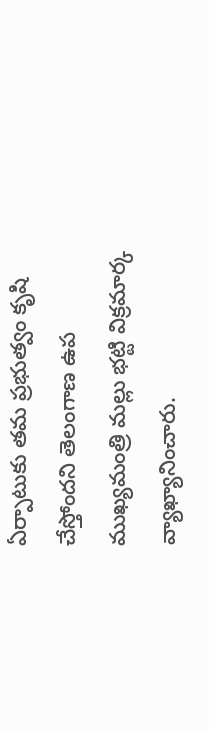ఏర్పాటుకు తమ ప్రభుత్వం కృషి చేస్తోందని తెలంగాణ ఉప ముఖ్యమంత్రి మల్లు భట్టి విక్రమార్క వ్యాఖ్యానించారు.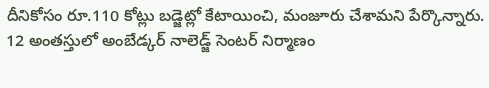దీనికోసం రూ.110 కోట్లు బడ్జెట్లో కేటాయించి, మంజూరు చేశామని పేర్కొన్నారు. 12 అంతస్తులో అంబేడ్కర్ నాలెడ్జ్ సెంటర్ నిర్మాణం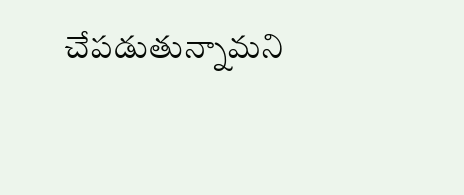చేపడుతున్నామని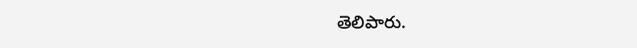తెలిపారు.